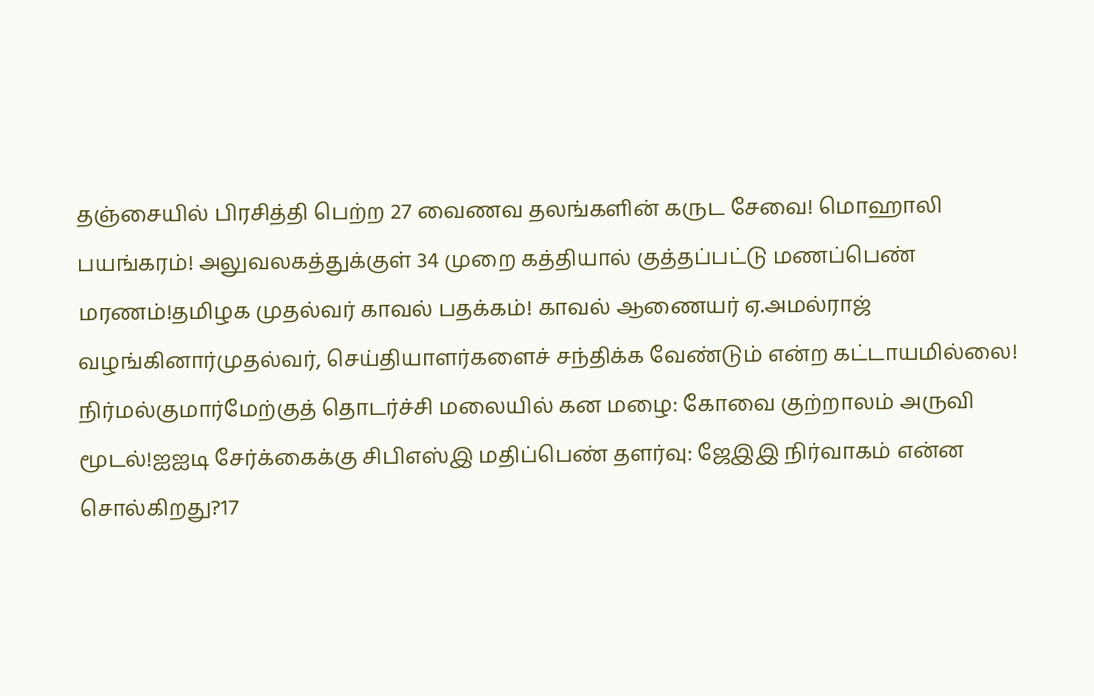தஞ்சையில் பிரசித்தி பெற்ற 27 வைணவ தலங்களின் கருட சேவை! மொஹாலி பயங்கரம்! அலுவலகத்துக்குள் 34 முறை கத்தியால் குத்தப்பட்டு மணப்பெண் மரணம்!தமிழக முதல்வர் காவல் பதக்கம்! காவல் ஆணையர் ஏ.அமல்ராஜ் வழங்கினார்முதல்வர், செய்தியாளர்களைச் சந்திக்க வேண்டும் என்ற கட்டாயமில்லை! நிர்மல்குமார்மேற்குத் தொடர்ச்சி மலையில் கன மழை: கோவை குற்றாலம் அருவி மூடல்!ஐஐடி சேர்க்கைக்கு சிபிஎஸ்இ மதிப்பெண் தளர்வு: ஜேஇஇ நிர்வாகம் என்ன சொல்கிறது?17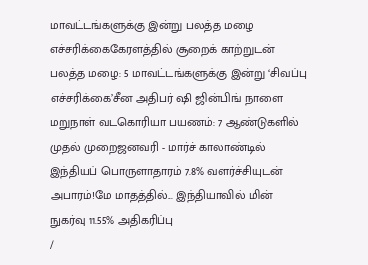மாவட்டங்களுக்கு இன்று பலத்த மழை எச்சரிக்கைகேரளத்தில் சூறைக் காற்றுடன் பலத்த மழை: 5 மாவட்டங்களுக்கு இன்று ‘சிவப்பு எச்சரிக்கை’சீன அதிபர் ஷி ஜின்பிங் நாளை மறுநாள் வடகொரியா பயணம்: 7 ஆண்டுகளில் முதல் முறைஜனவரி - மார்ச் காலாண்டில் இந்தியப் பொருளாதாரம் 7.8% வளர்ச்சியுடன் அபாரம்!மே மாதத்தில்... இந்தியாவில் மின் நுகர்வு 11.55% அதிகரிப்பு
/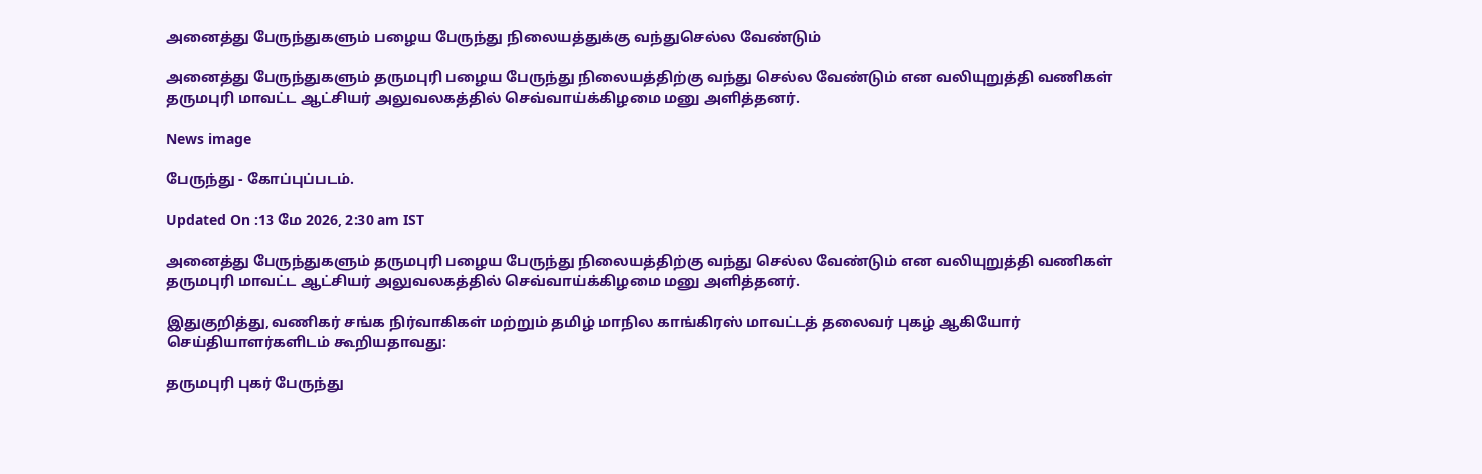அனைத்து பேருந்துகளும் பழைய பேருந்து நிலையத்துக்கு வந்துசெல்ல வேண்டும்

அனைத்து பேருந்துகளும் தருமபுரி பழைய பேருந்து நிலையத்திற்கு வந்து செல்ல வேண்டும் என வலியுறுத்தி வணிகள் தருமபுரி மாவட்ட ஆட்சியர் அலுவலகத்தில் செவ்வாய்க்கிழமை மனு அளித்தனர்.

News image

பேருந்து - கோப்புப்படம்.

Updated On :13 மே 2026, 2:30 am IST

அனைத்து பேருந்துகளும் தருமபுரி பழைய பேருந்து நிலையத்திற்கு வந்து செல்ல வேண்டும் என வலியுறுத்தி வணிகள் தருமபுரி மாவட்ட ஆட்சியர் அலுவலகத்தில் செவ்வாய்க்கிழமை மனு அளித்தனர்.

இதுகுறித்து, வணிகர் சங்க நிர்வாகிகள் மற்றும் தமிழ் மாநில காங்கிரஸ் மாவட்டத் தலைவர் புகழ் ஆகியோர் செய்தியாளர்களிடம் கூறியதாவது:

தருமபுரி புகர் பேருந்து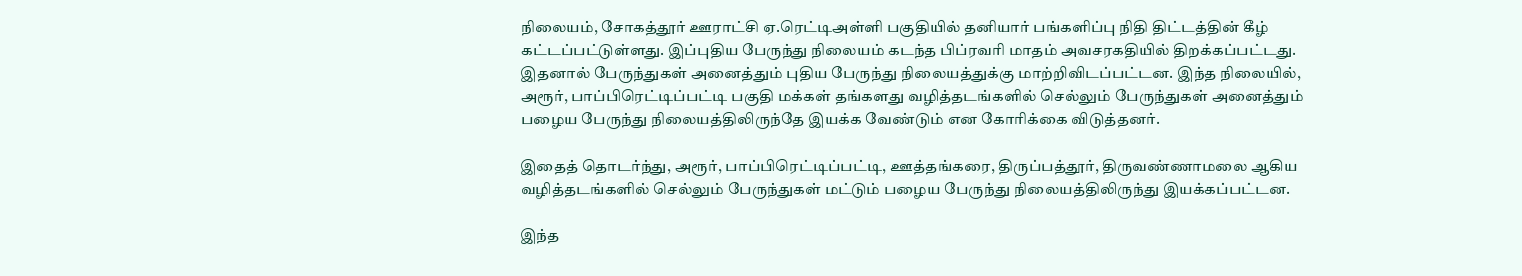நிலையம், சோகத்தூர் ஊராட்சி ஏ.ரெட்டிஅள்ளி பகுதியில் தனியார் பங்களிப்பு நிதி திட்டத்தின் கீழ் கட்டப்பட்டுள்ளது. இப்புதிய பேருந்து நிலையம் கடந்த பிப்ரவரி மாதம் அவசரகதியில் திறக்கப்பட்டது. இதனால் பேருந்துகள் அனைத்தும் புதிய பேருந்து நிலையத்துக்கு மாற்றிவிடப்பட்டன. இந்த நிலையில், அரூர், பாப்பிரெட்டிப்பட்டி பகுதி மக்கள் தங்களது வழித்தடங்களில் செல்லும் பேருந்துகள் அனைத்தும் பழைய பேருந்து நிலையத்திலிருந்தே இயக்க வேண்டும் என கோரிக்கை விடுத்தனர்.

இதைத் தொடர்ந்து, அரூர், பாப்பிரெட்டிப்பட்டி, ஊத்தங்கரை, திருப்பத்தூர், திருவண்ணாமலை ஆகிய வழித்தடங்களில் செல்லும் பேருந்துகள் மட்டும் பழைய பேருந்து நிலையத்திலிருந்து இயக்கப்பட்டன.

இந்த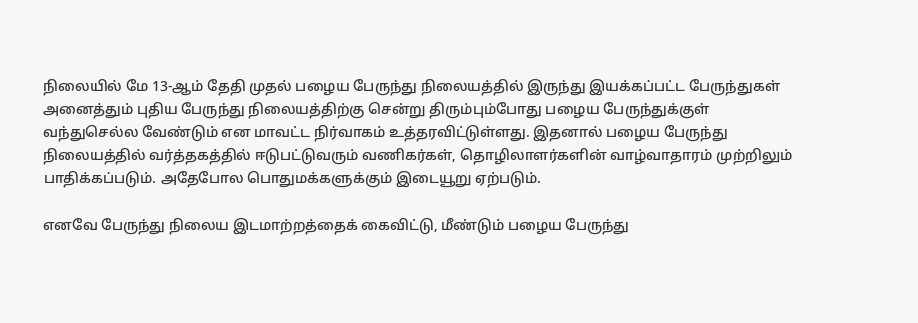நிலையில் மே 13-ஆம் தேதி முதல் பழைய பேருந்து நிலையத்தில் இருந்து இயக்கப்பட்ட பேருந்துகள் அனைத்தும் புதிய பேருந்து நிலையத்திற்கு சென்று திரும்பும்போது பழைய பேருந்துக்குள் வந்துசெல்ல வேண்டும் என மாவட்ட நிர்வாகம் உத்தரவிட்டுள்ளது. இதனால் பழைய பேருந்து நிலையத்தில் வர்த்தகத்தில் ஈடுபட்டுவரும் வணிகர்கள், தொழிலாளர்களின் வாழ்வாதாரம் முற்றிலும் பாதிக்கப்படும். அதேபோல பொதுமக்களுக்கும் இடையூறு ஏற்படும்.

எனவே பேருந்து நிலைய இடமாற்றத்தைக் கைவிட்டு, மீண்டும் பழைய பேருந்து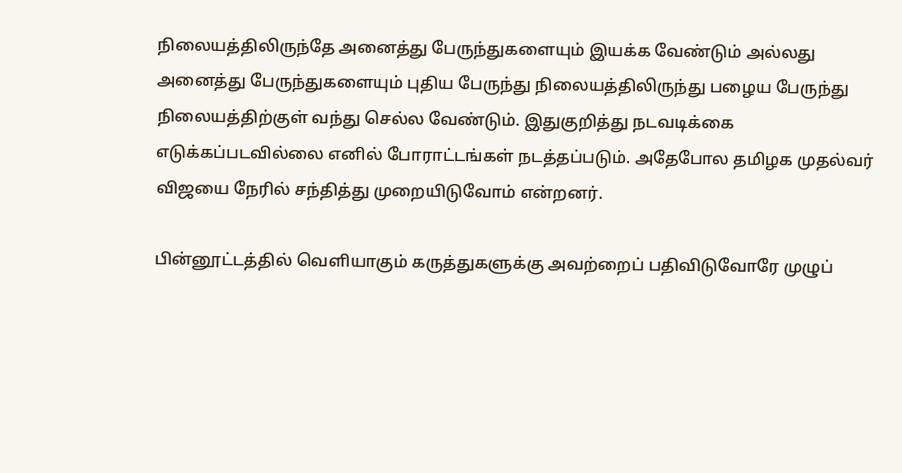நிலையத்திலிருந்தே அனைத்து பேருந்துகளையும் இயக்க வேண்டும் அல்லது அனைத்து பேருந்துகளையும் புதிய பேருந்து நிலையத்திலிருந்து பழைய பேருந்து நிலையத்திற்குள் வந்து செல்ல வேண்டும். இதுகுறித்து நடவடிக்கை எடுக்கப்படவில்லை எனில் போராட்டங்கள் நடத்தப்படும். அதேபோல தமிழக முதல்வர் விஜயை நேரில் சந்தித்து முறையிடுவோம் என்றனர்.

பின்னூட்டத்தில் வெளியாகும் கருத்துகளுக்கு அவற்றைப் பதிவிடுவோரே முழுப்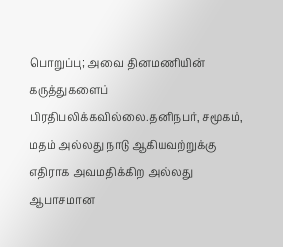பொறுப்பு; அவை தினமணியின் கருத்துகளைப் பிரதிபலிக்கவில்லை.தனிநபர், சமூகம், மதம் அல்லது நாடு ஆகியவற்றுக்கு எதிராக அவமதிக்கிற அல்லது ஆபாசமான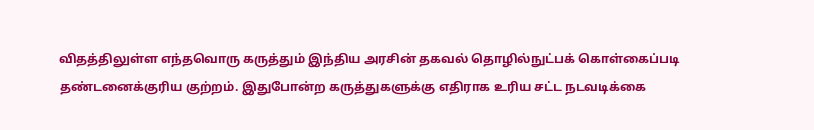விதத்திலுள்ள எந்தவொரு கருத்தும் இந்திய அரசின் தகவல் தொழில்நுட்பக் கொள்கைப்படி தண்டனைக்குரிய குற்றம். இதுபோன்ற கருத்துகளுக்கு எதிராக உரிய சட்ட நடவடிக்கை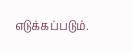எடுக்கப்படும்.